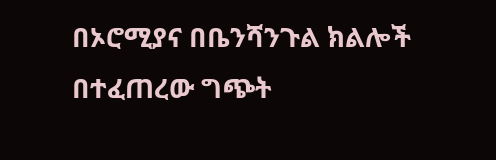በኦሮሚያና በቤንሻንጉል ክልሎች በተፈጠረው ግጭት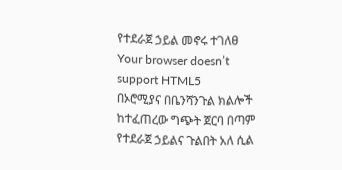የተደራጀ ኃይል መኖሩ ተገለፀ
Your browser doesn’t support HTML5
በኦሮሚያና በቤንሻንጉል ክልሎች ከተፈጠረው ግጭት ጀርባ በጣም የተደራጀ ኃይልና ጉልበት አለ ሲል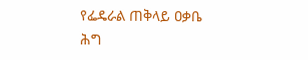የፌዴራል ጠቅላይ ዐቃቤ ሕግ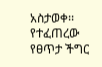አስታወቀ፡፡ የተፈጠረው የፀጥታ ችግር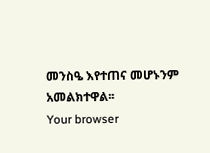መንስዔ እየተጠና መሆኑንም አመልክተዋል፡፡
Your browser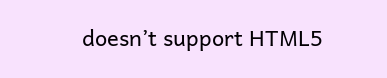doesn’t support HTML5